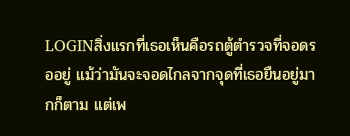LOGINสิ่งแรกที่เธอเห็นคือรถตู้ตำรวจที่จอดรออยู่ แม้ว่ามันจะจอดไกลจากจุดที่เธอยืนอยู่มากก็ตาม แต่เพ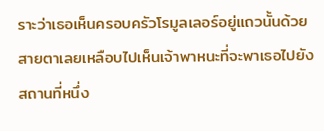ราะว่าเธอเห็นครอบครัวโรมูลเลอร์อยู่แถวนั้นด้วย สายตาเลยเหลือบไปเห็นเจ้าพาหนะที่จะพาเธอไปยังสถานที่หนึ่ง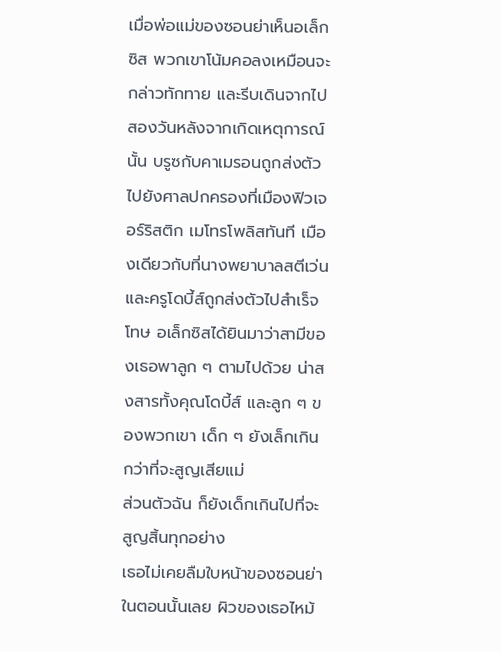เมื่อพ่อแม่ของซอนย่าเห็นอเล็กซิส พวกเขาโน้มคอลงเหมือนจะกล่าวทักทาย และรีบเดินจากไป
สองวันหลังจากเกิดเหตุการณ์นั้น บรูซกับคาเมรอนถูกส่งตัวไปยังศาลปกครองที่เมืองฟิวเจอร์ริสติก เมโทรโพลิสทันที เมืองเดียวกับที่นางพยาบาลสตีเว่นและครูโดบี้ส์ถูกส่งตัวไปสำเร็จโทษ อเล็กซิสได้ยินมาว่าสามีของเธอพาลูก ๆ ตามไปด้วย น่าสงสารทั้งคุณโดบี้ส์ และลูก ๆ ของพวกเขา เด็ก ๆ ยังเล็กเกินกว่าที่จะสูญเสียแม่
ส่วนตัวฉัน ก็ยังเด็กเกินไปที่จะสูญสิ้นทุกอย่าง
เธอไม่เคยลืมใบหน้าของซอนย่าในตอนนั้นเลย ผิวของเธอไหม้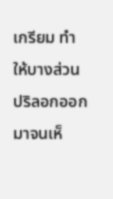เกรียม ทำให้บางส่วนปริลอกออกมาจนเห็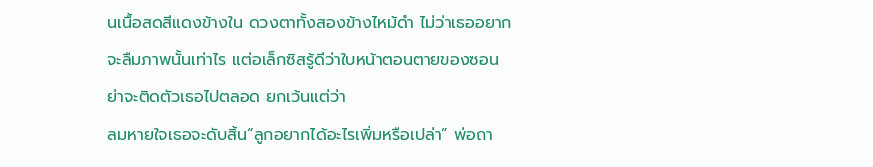นเนื้อสดสีแดงข้างใน ดวงตาทั้งสองข้างไหม้ดำ ไม่ว่าเธออยากจะลืมภาพนั้นเท่าไร แต่อเล็กซิสรู้ดีว่าใบหน้าตอนตายของซอนย่าจะติดตัวเธอไปตลอด ยกเว้นแต่ว่า
ลมหายใจเธอจะดับสิ้น“ลูกอยากได้อะไรเพิ่มหรือเปล่า” พ่อถา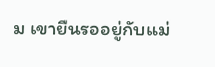ม เขายืนรออยู่กับแม่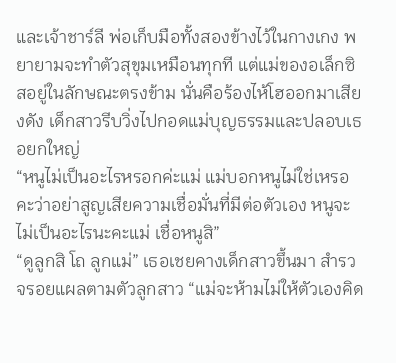และเจ้าชาร์ลี พ่อเก็บมือทั้งสองข้างไว้ในกางเกง พยายามจะทำตัวสุขุมเหมือนทุกที แต่แม่ของอเล็กซิสอยู่ในลักษณะตรงข้าม นั่นคือร้องไห้โฮออกมาเสียงดัง เด็กสาวรีบวิ่งไปกอดแม่บุญธรรมและปลอบเธอยกใหญ่
“หนูไม่เป็นอะไรหรอกค่ะแม่ แม่บอกหนูไม่ใช่เหรอคะว่าอย่าสูญเสียความเชื่อมั่นที่มีต่อตัวเอง หนูจะไม่เป็นอะไรนะคะแม่ เชื่อหนูสิ”
“ดูลูกสิ โถ ลูกแม่” เธอเชยคางเด็กสาวขึ้นมา สำรวจรอยแผลตามตัวลูกสาว “แม่จะห้ามไม่ให้ตัวเองคิด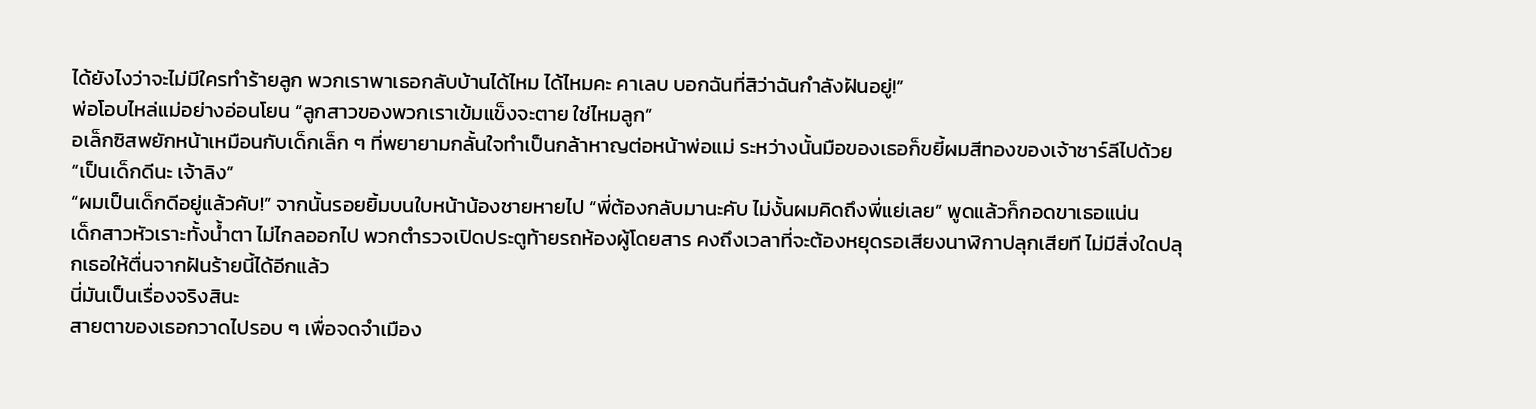ได้ยังไงว่าจะไม่มีใครทำร้ายลูก พวกเราพาเธอกลับบ้านได้ไหม ได้ไหมคะ คาเลบ บอกฉันที่สิว่าฉันกำลังฝันอยู่!”
พ่อโอบไหล่แม่อย่างอ่อนโยน “ลูกสาวของพวกเราเข้มแข็งจะตาย ใช่ไหมลูก”
อเล็กซิสพยักหน้าเหมือนกับเด็กเล็ก ๆ ที่พยายามกลั้นใจทำเป็นกล้าหาญต่อหน้าพ่อแม่ ระหว่างนั้นมือของเธอก็ขยี้ผมสีทองของเจ้าชาร์ลีไปด้วย “เป็นเด็กดีนะ เจ้าลิง”
“ผมเป็นเด็กดีอยู่แล้วคับ!” จากนั้นรอยยิ้มบนใบหน้าน้องชายหายไป “พี่ต้องกลับมานะคับ ไม่งั้นผมคิดถึงพี่แย่เลย” พูดแล้วก็กอดขาเธอแน่น
เด็กสาวหัวเราะทั้งน้ำตา ไม่ไกลออกไป พวกตำรวจเปิดประตูท้ายรถห้องผู้โดยสาร คงถึงเวลาที่จะต้องหยุดรอเสียงนาฬิกาปลุกเสียที ไม่มีสิ่งใดปลุกเธอให้ตื่นจากฝันร้ายนี้ได้อีกแล้ว
นี่มันเป็นเรื่องจริงสินะ
สายตาของเธอกวาดไปรอบ ๆ เพื่อจดจำเมือง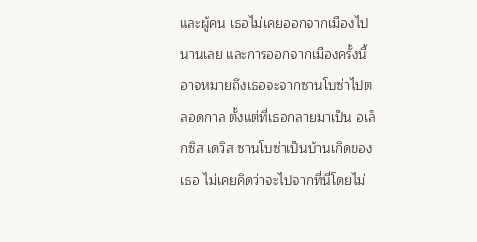และผู้คน เธอไม่เคยออกจากเมืองไปนานเลย และการออกจากเมืองครั้งนี้อาจหมายถึงเธอจะจากซานโบซ่าไปตลอดกาล ตั้งแต่ที่เธอกลายมาเป็น อเล็กซิส เดวิส ซานโบซ่าเป็นบ้านเกิดของเธอ ไม่เคยคิดว่าจะไปจากที่นี่โดยไม่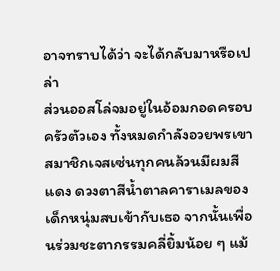อาจทราบได้ว่า จะได้กลับมาหรือเปล่า
ส่วนออสโล่จมอยู่ในอ้อมกอดครอบครัวตัวเอง ทั้งหมดกำลังอวยพรเขา สมาชิกเจสเซ่นทุกคนล้วนมีผมสีแดง ดวงตาสีน้ำตาลคาราเมลของเด็กหนุ่มสบเข้ากับเธอ จากนั้นเพื่อนร่วมชะตากรรมคลี่ยิ้มน้อย ๆ แม้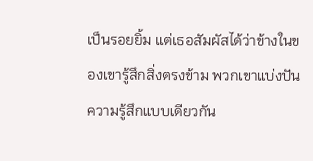เป็นรอยยิ้ม แต่เธอสัมผัสได้ว่าข้างในของเขารู้สึกสิ่งตรงข้าม พวกเขาแบ่งปันความรู้สึกแบบเดียวกัน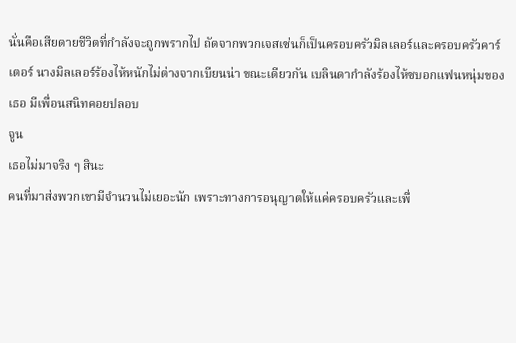นั่นคือเสียดายชีวิตที่กำลังจะถูกพรากไป ถัดจากพวกเจสเซ่นก็เป็นครอบครัวมิลเลอร์และครอบครัวคาร์เตอร์ นางมิลเลอร์ร้องไห้หนักไม่ต่างจากเบียนน่า ขณะเดียวกัน เบลินดากำลังร้องไห้ซบอกแฟนหนุ่มของเธอ มีเพื่อนสนิทคอยปลอบ
จูน
เธอไม่มาจริง ๆ สินะ
คนที่มาส่งพวกเขามีจำนวนไม่เยอะนัก เพราะทางการอนุญาตให้แค่ครอบครัวและเพื่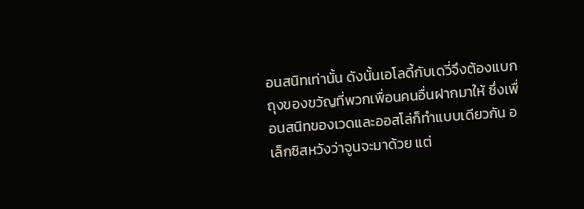อนสนิทเท่านั้น ดังนั้นเอโลดี้กับเดวี่จึงต้องแบกถุงของขวัญที่พวกเพื่อนคนอื่นฝากมาให้ ซึ่งเพื่อนสนิทของเวดและออสโล่ก็ทำแบบเดียวกัน อเล็กซิสหวังว่าจูนจะมาด้วย แต่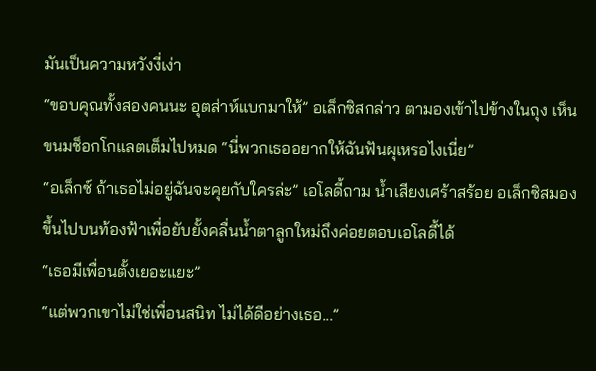มันเป็นความหวังงี่เง่า
“ขอบคุณทั้งสองคนนะ อุตส่าห์แบกมาให้” อเล็กซิสกล่าว ตามองเข้าไปข้างในถุง เห็นขนมช็อกโกแลตเต็มไปหมด “นี่พวกเธออยากให้ฉันฟันผุเหรอไงเนี่ย”
“อเล็กซ์ ถ้าเธอไม่อยู่ฉันจะคุยกับใครล่ะ” เอโลดี้ถาม น้ำเสียงเศร้าสร้อย อเล็กซิสมองขึ้นไปบนท้องฟ้าเพื่อยับยั้งคลื่นน้ำตาลูกใหม่ถึงค่อยตอบเอโลดี้ได้
“เธอมีเพื่อนตั้งเยอะแยะ”
“แต่พวกเขาไม่ใช่เพื่อนสนิท ไม่ได้ดีอย่างเธอ...”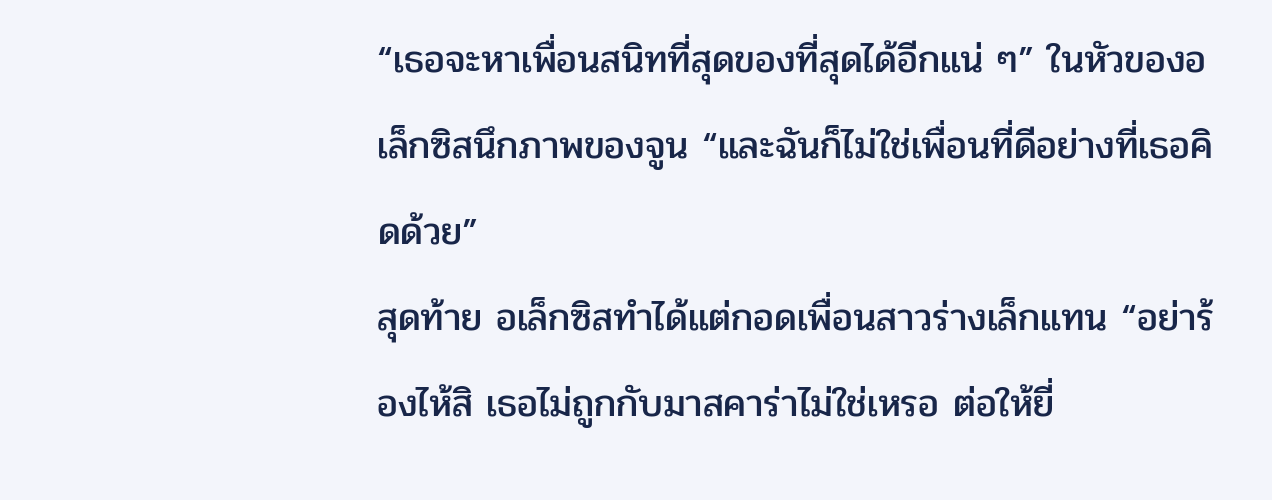“เธอจะหาเพื่อนสนิทที่สุดของที่สุดได้อีกแน่ ๆ” ในหัวของอเล็กซิสนึกภาพของจูน “และฉันก็ไม่ใช่เพื่อนที่ดีอย่างที่เธอคิดด้วย”
สุดท้าย อเล็กซิสทำได้แต่กอดเพื่อนสาวร่างเล็กแทน “อย่าร้องไห้สิ เธอไม่ถูกกับมาสคาร่าไม่ใช่เหรอ ต่อให้ยี่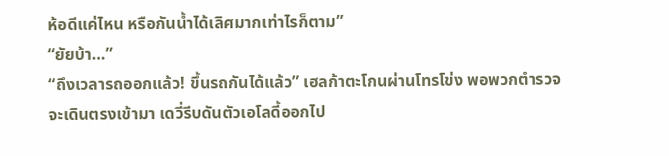ห้อดีแค่ไหน หรือกันน้ำได้เลิศมากเท่าไรก็ตาม”
“ยัยบ้า…”
“ถึงเวลารถออกแล้ว! ขึ้นรถกันได้แล้ว” เฮลก้าตะโกนผ่านโทรโข่ง พอพวกตำรวจจะเดินตรงเข้ามา เดวี่รีบดันตัวเอโลดี้ออกไป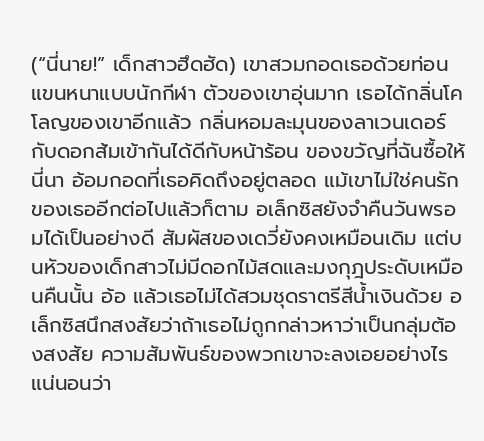(“นี่นาย!” เด็กสาวฮึดฮัด) เขาสวมกอดเธอด้วยท่อนแขนหนาแบบนักกีฬา ตัวของเขาอุ่นมาก เธอได้กลิ่นโคโลญของเขาอีกแล้ว กลิ่นหอมละมุนของลาเวนเดอร์กับดอกส้มเข้ากันได้ดีกับหน้าร้อน ของขวัญที่ฉันซื้อให้นี่นา อ้อมกอดที่เธอคิดถึงอยู่ตลอด แม้เขาไม่ใช่คนรักของเธออีกต่อไปแล้วก็ตาม อเล็กซิสยังจำคืนวันพรอมได้เป็นอย่างดี สัมผัสของเดวี่ยังคงเหมือนเดิม แต่บนหัวของเด็กสาวไม่มีดอกไม้สดและมงกุฎประดับเหมือนคืนนั้น อ้อ แล้วเธอไม่ได้สวมชุดราตรีสีน้ำเงินด้วย อเล็กซิสนึกสงสัยว่าถ้าเธอไม่ถูกกล่าวหาว่าเป็นกลุ่มต้องสงสัย ความสัมพันธ์ของพวกเขาจะลงเอยอย่างไร แน่นอนว่า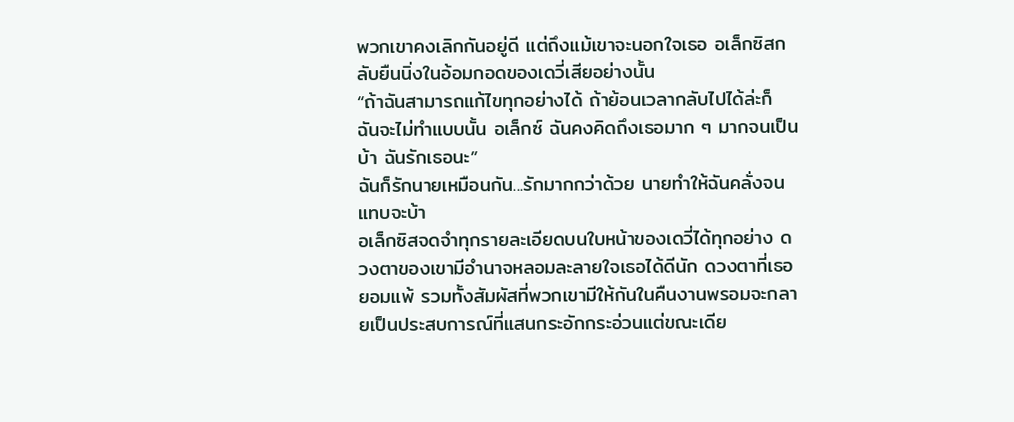พวกเขาคงเลิกกันอยู่ดี แต่ถึงแม้เขาจะนอกใจเธอ อเล็กซิสกลับยืนนิ่งในอ้อมกอดของเดวี่เสียอย่างนั้น
“ถ้าฉันสามารถแก้ไขทุกอย่างได้ ถ้าย้อนเวลากลับไปได้ล่ะก็ ฉันจะไม่ทำแบบนั้น อเล็กซ์ ฉันคงคิดถึงเธอมาก ๆ มากจนเป็นบ้า ฉันรักเธอนะ”
ฉันก็รักนายเหมือนกัน...รักมากกว่าด้วย นายทำให้ฉันคลั่งจนแทบจะบ้า
อเล็กซิสจดจำทุกรายละเอียดบนใบหน้าของเดวี่ได้ทุกอย่าง ดวงตาของเขามีอำนาจหลอมละลายใจเธอได้ดีนัก ดวงตาที่เธอยอมแพ้ รวมทั้งสัมผัสที่พวกเขามีให้กันในคืนงานพรอมจะกลายเป็นประสบการณ์ที่แสนกระอักกระอ่วนแต่ขณะเดีย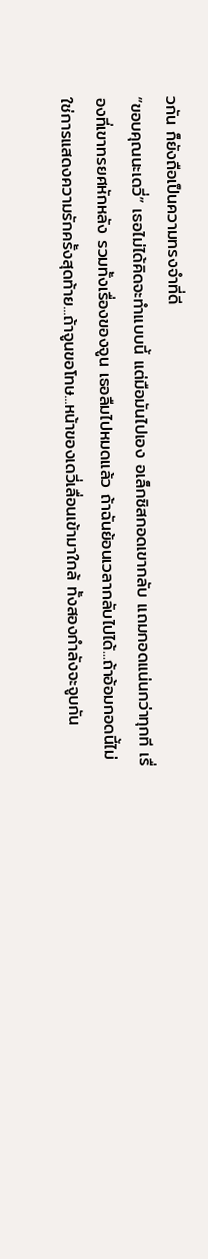วกัน ก็ยังถือเป็นความทรงจำที่ดี
“ขอบคุณนะเดวี่” เธอไม่ได้คิดจะทำแบบนี้ แต่มือมันไปเอง อเล็กซิสกอดเขากลับ แถมกอดแน่นกว่าทุกที เรื่องที่เขาทรยศหักหลัง รวมทั้งเรื่องของจูน เธอลืมไปหมดแล้ว ถ้าฉันย้อนเวลากลับไปได้...ถ้าอ้อมกอดนี้ไม่ใช่การแสดงความรักครั้งสุดท้าย...ถ้าจูนขอโทษ...หน้าของเดวี่เลื่อนเข้ามาใกล้ ทั้งสองกำลังจะจูบกัน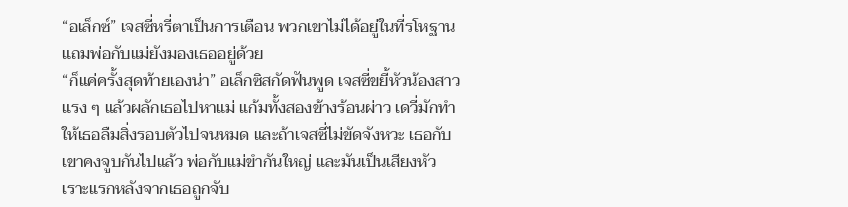“อเล็กซ์” เจสซี่หรี่ตาเป็นการเตือน พวกเขาไม่ได้อยู่ในที่รโหฐาน แถมพ่อกับแม่ยังมองเธออยู่ด้วย
“ก็แค่ครั้งสุดท้ายเองน่า” อเล็กซิสกัดฟันพูด เจสซี่ขยี้หัวน้องสาวแรง ๆ แล้วผลักเธอไปหาแม่ แก้มทั้งสองข้างร้อนผ่าว เดวี่มักทำให้เธอลืมสิ่งรอบตัวไปจนหมด และถ้าเจสซี่ไม่ขัดจังหวะ เธอกับเขาคงจูบกันไปแล้ว พ่อกับแม่ขำกันใหญ่ และมันเป็นเสียงหัวเราะแรกหลังจากเธอถูกจับ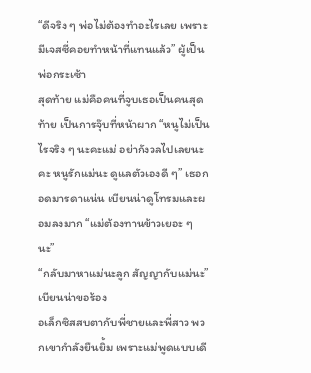“ดีจริง ๆ พ่อไม่ต้องทำอะไรเลย เพราะมีเจสซี่คอยทำหน้าที่แทนแล้ว” ผู้เป็นพ่อกระเซ้า
สุดท้าย แม่คือคนที่จูบเธอเป็นคนสุดท้าย เป็นการจุ๊บที่หน้าผาก “หนูไม่เป็นไรจริง ๆ นะคะแม่ อย่ากังวลไปเลยนะคะ หนูรักแม่นะ ดูแลตัวเองดี ๆ” เธอกอดมารดาแน่น เบียนน่าดูโทรมและผอมลงมาก “แม่ต้องทานข้าวเยอะ ๆ นะ”
“กลับมาหาแม่นะลูก สัญญากับแม่นะ” เบียนน่าขอร้อง
อเล็กซิสสบตากับพี่ชายและพี่สาว พวกเขากำลังยืนยิ้ม เพราะแม่พูดแบบเดี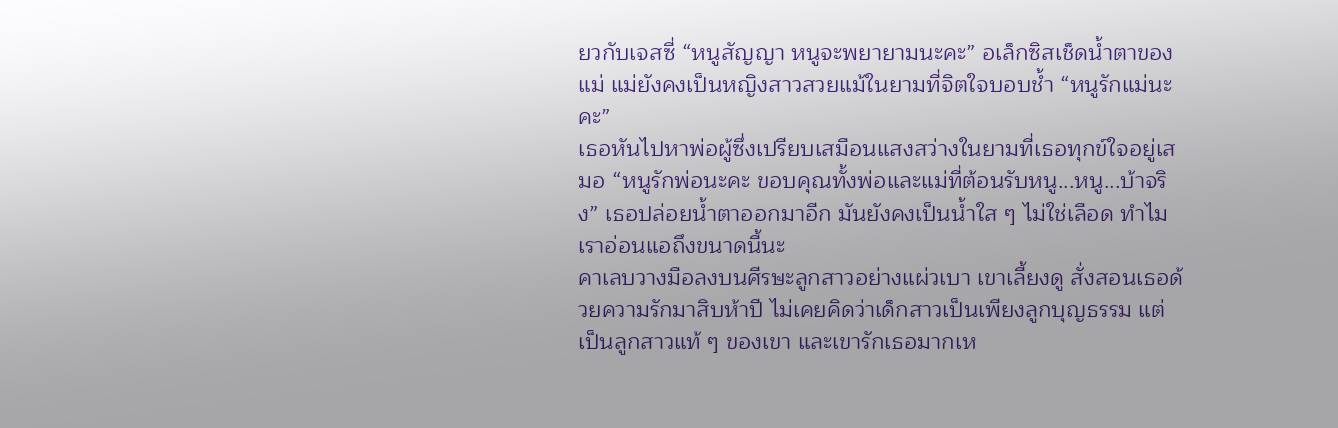ยวกับเจสซี่ “หนูสัญญา หนูจะพยายามนะคะ” อเล็กซิสเช็ดน้ำตาของแม่ แม่ยังคงเป็นหญิงสาวสวยแม้ในยามที่จิตใจบอบช้ำ “หนูรักแม่นะคะ”
เธอหันไปหาพ่อผู้ซึ่งเปรียบเสมือนแสงสว่างในยามที่เธอทุกข์ใจอยู่เสมอ “หนูรักพ่อนะคะ ขอบคุณทั้งพ่อและแม่ที่ต้อนรับหนู...หนู...บ้าจริง” เธอปล่อยน้ำตาออกมาอีก มันยังคงเป็นน้ำใส ๆ ไม่ใช่เลือด ทำไมเราอ่อนแอถึงขนาดนี้นะ
คาเลบวางมือลงบนศีรษะลูกสาวอย่างแผ่วเบา เขาเลี้ยงดู สั่งสอนเธอด้วยความรักมาสิบห้าปี ไม่เคยคิดว่าเด็กสาวเป็นเพียงลูกบุญธรรม แต่เป็นลูกสาวแท้ ๆ ของเขา และเขารักเธอมากเห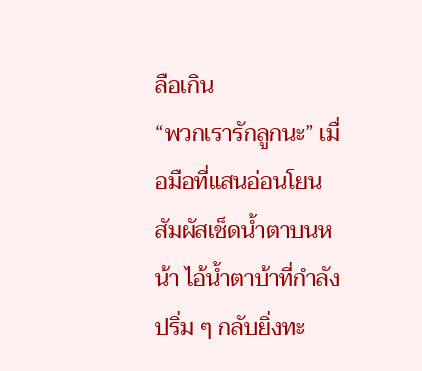ลือเกิน
“พวกเรารักลูกนะ” เมื่อมือที่แสนอ่อนโยนสัมผัสเช็ดน้ำตาบนหน้า ไอ้น้ำตาบ้าที่กำลังปริ่ม ๆ กลับยิ่งทะ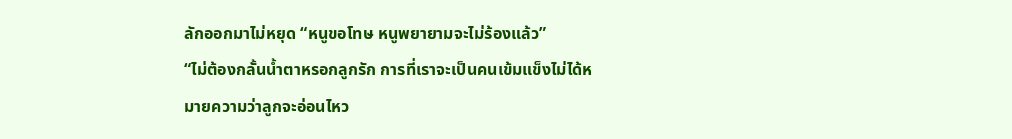ลักออกมาไม่หยุด “หนูขอโทษ หนูพยายามจะไม่ร้องแล้ว”
“ไม่ต้องกลั้นน้ำตาหรอกลูกรัก การที่เราจะเป็นคนเข้มแข็งไม่ได้หมายความว่าลูกจะอ่อนไหว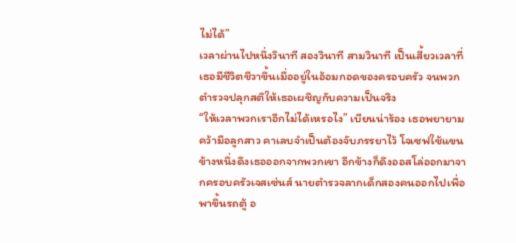ไม่ได้”
เวลาผ่านไปหนึ่งวินาที สองวินาที สามวินาที เป็นเสี้ยวเวลาที่เธอมีชีวิตชีวาขึ้นเมื่ออยู่ในอ้อมกอดของครอบครัว จนพวกตำรวจปลุกสติให้เธอเผชิญกับความเป็นจริง
“ให้เวลาพวกเราอีกไม่ได้เหรอไง” เบียนน่าร้อง เธอพยายามคว้ามือลูกสาว คาเลบจำเป็นต้องจับภรรยาไว้ โจเซฟใช้แขนข้างหนึ่งดึงเธอออกจากพวกเขา อีกข้างก็ดึงออสโล่ออกมาจากครอบครัวเจสเซ่นส์ นายตำรวจลากเด็กสองคนออกไปเพื่อพาขึ้นรถตู้ อ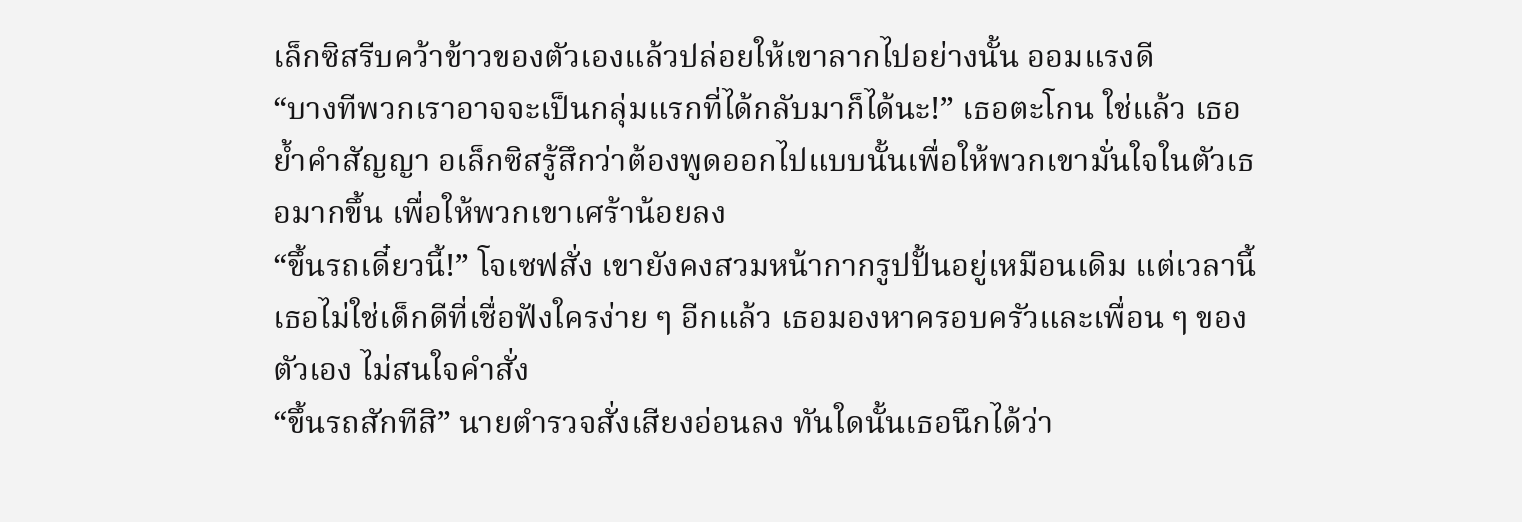เล็กซิสรีบคว้าข้าวของตัวเองแล้วปล่อยให้เขาลากไปอย่างนั้น ออมแรงดี
“บางทีพวกเราอาจจะเป็นกลุ่มแรกที่ได้กลับมาก็ได้นะ!” เธอตะโกน ใช่แล้ว เธอย้ำคำสัญญา อเล็กซิสรู้สึกว่าต้องพูดออกไปแบบนั้นเพื่อให้พวกเขามั่นใจในตัวเธอมากขึ้น เพื่อให้พวกเขาเศร้าน้อยลง
“ขึ้นรถเดี๋ยวนี้!” โจเซฟสั่ง เขายังคงสวมหน้ากากรูปปั้นอยู่เหมือนเดิม แต่เวลานี้เธอไม่ใช่เด็กดีที่เชื่อฟังใครง่าย ๆ อีกแล้ว เธอมองหาครอบครัวและเพื่อน ๆ ของตัวเอง ไม่สนใจคำสั่ง
“ขึ้นรถสักทีสิ” นายตำรวจสั่งเสียงอ่อนลง ทันใดนั้นเธอนึกได้ว่า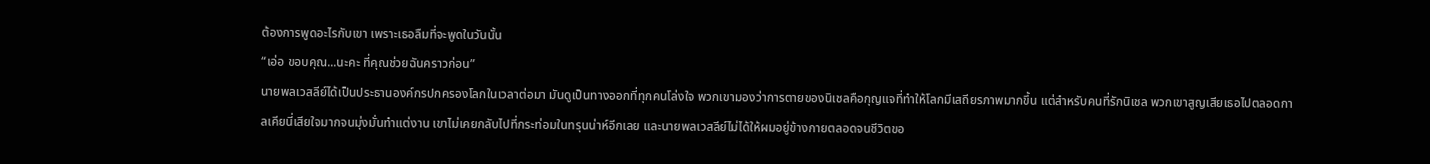ต้องการพูดอะไรกับเขา เพราะเธอลืมที่จะพูดในวันนั้น
“เอ่อ ขอบคุณ...นะคะ ที่คุณช่วยฉันคราวก่อน”
นายพลเวสลีย์ได้เป็นประธานองค์กรปกครองโลกในเวลาต่อมา มันดูเป็นทางออกที่ทุกคนโล่งใจ พวกเขามองว่าการตายของนิเชลคือกุญแจที่ทำให้โลกมีเสถียรภาพมากขึ้น แต่สำหรับคนที่รักนิเชล พวกเขาสูญเสียเธอไปตลอดกาลเคียนี่เสียใจมากจนมุ่งมั่นทำแต่งาน เขาไม่เคยกลับไปที่กระท่อมในทรุนน่าห์อีกเลย และนายพลเวสลีย์ไม่ได้ให้ผมอยู่ข้างกายตลอดจนชีวิตขอ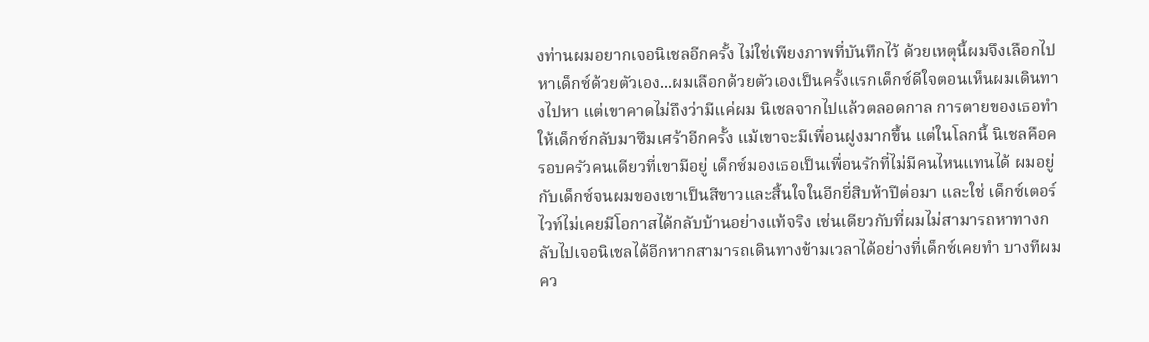งท่านผมอยากเจอนิเชลอีกครั้ง ไม่ใช่เพียงภาพที่บันทึกไว้ ด้วยเหตุนี้ผมจึงเลือกไปหาเด็กซ์ด้วยตัวเอง...ผมเลือกด้วยตัวเองเป็นครั้งแรกเด็กซ์ดีใจตอนเห็นผมเดินทางไปหา แต่เขาคาดไม่ถึงว่ามีแค่ผม นิเชลจากไปแล้วตลอดกาล การตายของเธอทำให้เด็กซ์กลับมาซึมเศร้าอีกครั้ง แม้เขาจะมีเพื่อนฝูงมากขึ้น แต่ในโลกนี้ นิเชลคือครอบครัวคนเดียวที่เขามีอยู่ เด็กซ์มองเธอเป็นเพื่อนรักที่ไม่มีคนไหนแทนได้ ผมอยู่กับเด็กซ์จนผมของเขาเป็นสีขาวและสิ้นใจในอีกยี่สิบห้าปีต่อมา และใช่ เด็กซ์เตอร์ ไวท์ไม่เคยมีโอกาสได้กลับบ้านอย่างแท้จริง เช่นเดียวกับที่ผมไม่สามารถหาทางกลับไปเจอนิเชลได้อีกหากสามารถเดินทางข้ามเวลาได้อย่างที่เด็กซ์เคยทำ บางทีผมคว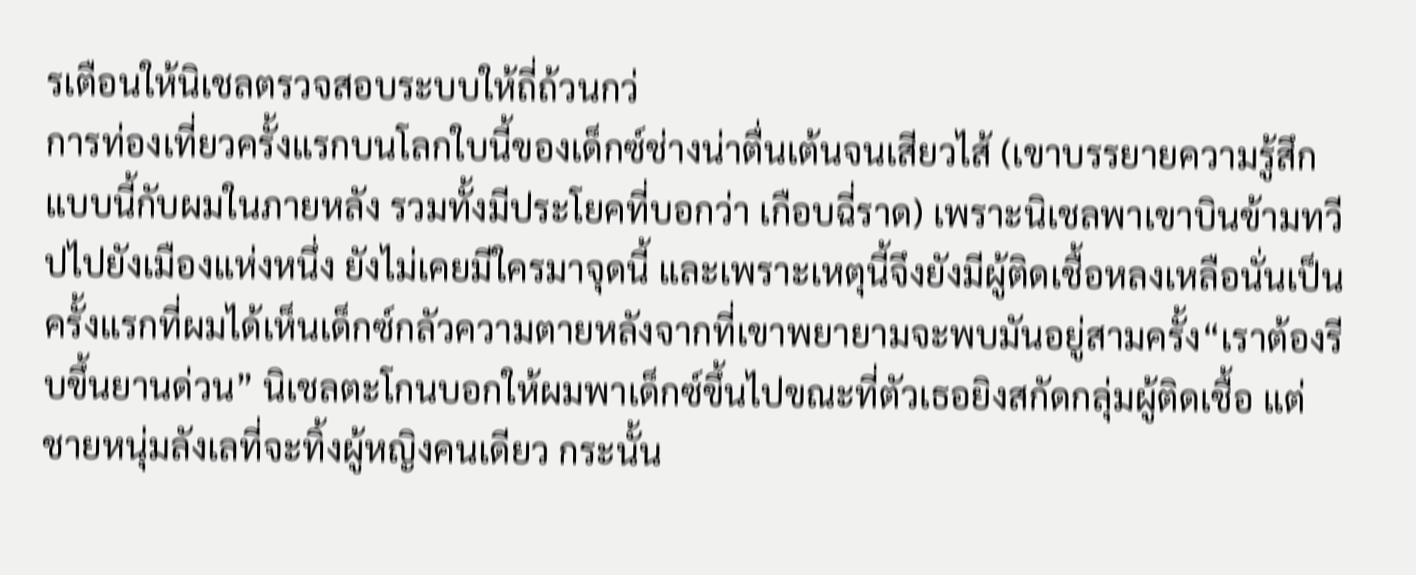รเตือนให้นิเชลตรวจสอบระบบให้ถี่ถ้วนกว่
การท่องเที่ยวครั้งแรกบนโลกใบนี้ของเด็กซ์ช่างน่าตื่นเต้นจนเสียวไส้ (เขาบรรยายความรู้สึกแบบนี้กับผมในภายหลัง รวมทั้งมีประโยคที่บอกว่า เกือบฉี่ราด) เพราะนิเชลพาเขาบินข้ามทวีปไปยังเมืองแห่งหนึ่ง ยังไม่เคยมีใครมาจุดนี้ และเพราะเหตุนี้จึงยังมีผู้ติดเชื้อหลงเหลือนั่นเป็นครั้งแรกที่ผมได้เห็นเด็กซ์กลัวความตายหลังจากที่เขาพยายามจะพบมันอยู่สามครั้ง“เราต้องรีบขึ้นยานด่วน” นิเชลตะโกนบอกให้ผมพาเด็กซ์ขึ้นไปขณะที่ตัวเธอยิงสกัดกลุ่มผู้ติดเชื้อ แต่ชายหนุ่มลังเลที่จะทิ้งผู้หญิงคนเดียว กระนั้น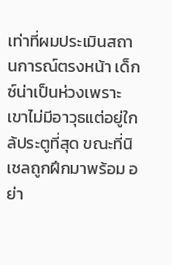เท่าที่ผมประเมินสถานการณ์ตรงหน้า เด็กซ์น่าเป็นห่วงเพราะเขาไม่มีอาวุธแต่อยู่ใกล้ประตูที่สุด ขณะที่นิเชลถูกฝึกมาพร้อม อย่า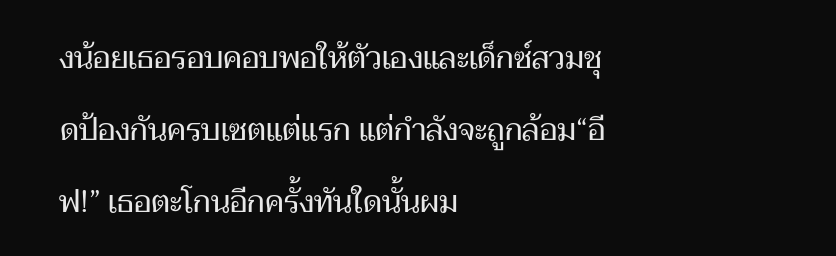งน้อยเธอรอบคอบพอให้ตัวเองและเด็กซ์สวมชุดป้องกันครบเซตแต่แรก แต่กำลังจะถูกล้อม“อีฟ!” เธอตะโกนอีกครั้งทันใดนั้นผม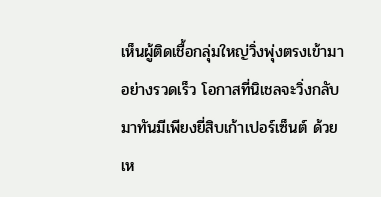เห็นผู้ติดเชื้อกลุ่มใหญ่วิ่งพุ่งตรงเข้ามาอย่างรวดเร็ว โอกาสที่นิเชลจะวิ่งกลับมาทันมีเพียงยี่สิบเก้าเปอร์เซ็นต์ ด้วยเห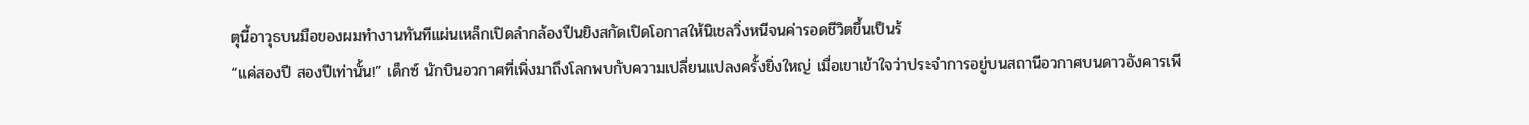ตุนี้อาวุธบนมือของผมทำงานทันทีแผ่นเหล็กเปิดลำกล้องปืนยิงสกัดเปิดโอกาสให้นิเชลวิ่งหนีจนค่ารอดชีวิตขึ้นเป็นร้
“แค่สองปี สองปีเท่านั้น!” เด็กซ์ นักบินอวกาศที่เพิ่งมาถึงโลกพบกับความเปลี่ยนแปลงครั้งยิ่งใหญ่ เมื่อเขาเข้าใจว่าประจำการอยู่บนสถานีอวกาศบนดาวอังคารเพี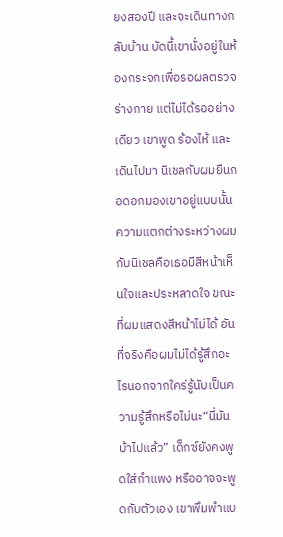ยงสองปี และจะเดินทางกลับบ้าน บัดนี้เขานั่งอยู่ในห้องกระจกเพื่อรอผลตรวจร่างกาย แต่ไม่ได้รออย่างเดียว เขาพูด ร้องไห้ และเดินไปมา นิเชลกับผมยืนกอดอกมองเขาอยู่แบบนั้นความแตกต่างระหว่างผมกับนิเชลคือเธอมีสีหน้าเห็นใจและประหลาดใจ ขณะที่ผมแสดงสีหน้าไม่ได้ อันที่จริงคือผมไม่ได้รู้สึกอะไรนอกจากใคร่รู้นับเป็นความรู้สึกหรือไม่นะ“นี่มันบ้าไปแล้ว” เด็กซ์ยังคงพูดใส่กำแพง หรืออาจจะพูดกับตัวเอง เขาพึมพำแบ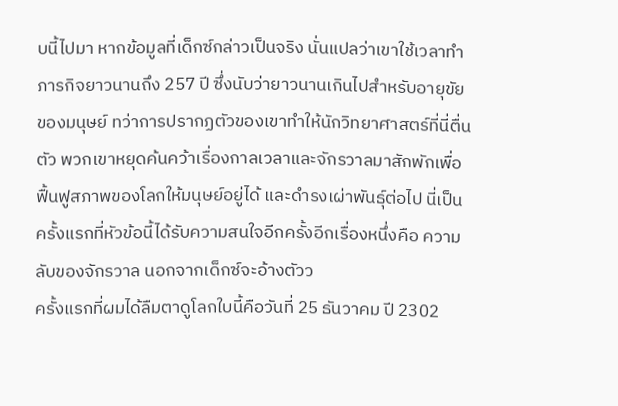บนี้ไปมา หากข้อมูลที่เด็กซ์กล่าวเป็นจริง นั่นแปลว่าเขาใช้เวลาทำภารกิจยาวนานถึง 257 ปี ซึ่งนับว่ายาวนานเกินไปสำหรับอายุขัยของมนุษย์ ทว่าการปรากฏตัวของเขาทำให้นักวิทยาศาสตร์ที่นี่ตื่นตัว พวกเขาหยุดค้นคว้าเรื่องกาลเวลาและจักรวาลมาสักพักเพื่อฟื้นฟูสภาพของโลกให้มนุษย์อยู่ได้ และดำรงเผ่าพันธุ์ต่อไป นี่เป็นครั้งแรกที่หัวข้อนี้ได้รับความสนใจอีกครั้งอีกเรื่องหนึ่งคือ ความลับของจักรวาล นอกจากเด็กซ์จะอ้างตัวว
ครั้งแรกที่ผมได้ลืมตาดูโลกใบนี้คือวันที่ 25 ธันวาคม ปี 2302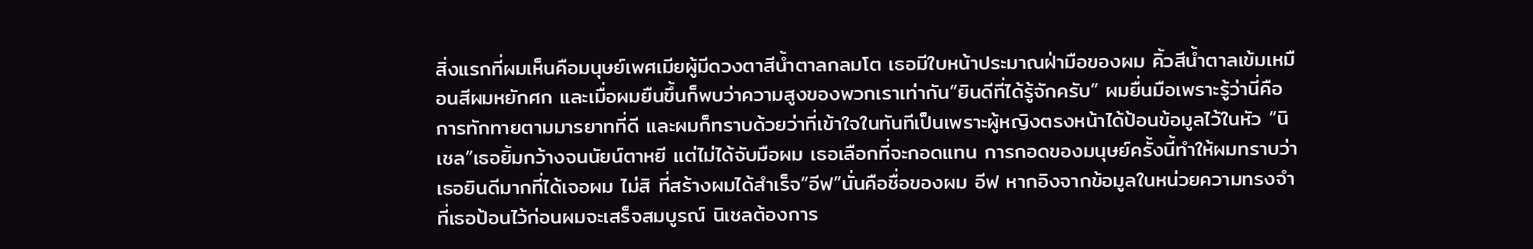สิ่งแรกที่ผมเห็นคือมนุษย์เพศเมียผู้มีดวงตาสีน้ำตาลกลมโต เธอมีใบหน้าประมาณฝ่ามือของผม คิ้วสีน้ำตาลเข้มเหมือนสีผมหยักศก และเมื่อผมยืนขึ้นก็พบว่าความสูงของพวกเราเท่ากัน“ยินดีที่ได้รู้จักครับ” ผมยื่นมือเพราะรู้ว่านี่คือการทักทายตามมารยาทที่ดี และผมก็ทราบด้วยว่าที่เข้าใจในทันทีเป็นเพราะผู้หญิงตรงหน้าได้ป้อนข้อมูลไว้ในหัว “นิเชล”เธอยิ้มกว้างจนนัยน์ตาหยี แต่ไม่ได้จับมือผม เธอเลือกที่จะกอดแทน การกอดของมนุษย์ครั้งนี้ทำให้ผมทราบว่าเธอยินดีมากที่ได้เจอผม ไม่สิ ที่สร้างผมได้สำเร็จ“อีฟ”นั่นคือชื่อของผม อีฟ หากอิงจากข้อมูลในหน่วยความทรงจำที่เธอป้อนไว้ก่อนผมจะเสร็จสมบูรณ์ นิเชลต้องการ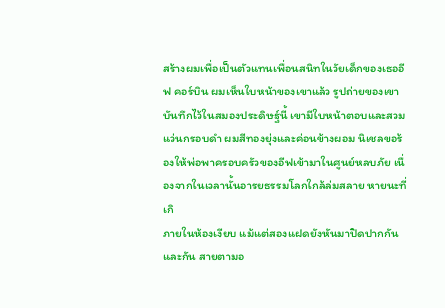สร้างผมเพื่อเป็นตัวแทนเพื่อนสนิทในวัยเด็กของเธออีฟ คอร์บิน ผมเห็นใบหน้าของเขาแล้ว รูปถ่ายของเขาบันทึกไว้ในสมองประดิษฐ์นี้ เขามีใบหน้าตอบและสวมแว่นกรอบดำ ผมสีทองยุ่งและค่อนข้างผอม นิเชลขอร้องให้พ่อพาครอบครัวของอีฟเข้ามาในศูนย์หลบภัย เนื่องจากในเวลานั้นอารยธรรมโลกใกล้ล่มสลาย หายนะที่เกิ
ภายในห้องเงียบ แม้แต่สองแฝดยังหันมาปิดปากกันและกัน สายตามอ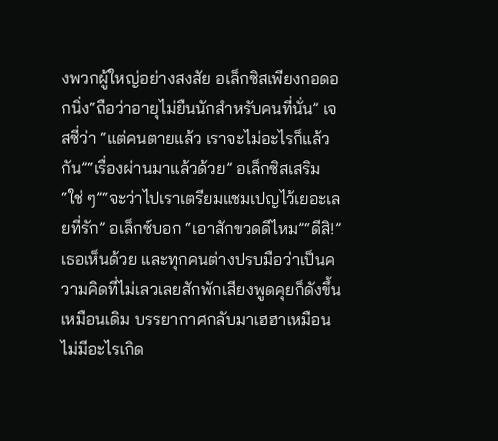งพวกผู้ใหญ่อย่างสงสัย อเล็กซิสเพียงกอดอกนิ่ง“ถือว่าอายุไม่ยืนนักสำหรับคนที่นั่น” เจสซี่ว่า “แต่คนตายแล้ว เราจะไม่อะไรก็แล้วกัน”“เรื่องผ่านมาแล้วด้วย” อเล็กซิสเสริม“ใช่ ๆ”“จะว่าไปเราเตรียมแชมเปญไว้เยอะเลยที่รัก” อเล็กซ์บอก “เอาสักขวดดีไหม”“ดีสิ!” เธอเห็นด้วย และทุกคนต่างปรบมือว่าเป็นความคิดที่ไม่เลวเลยสักพักเสียงพูดคุยก็ดังขึ้นเหมือนเดิม บรรยากาศกลับมาเฮฮาเหมือนไม่มีอะไรเกิด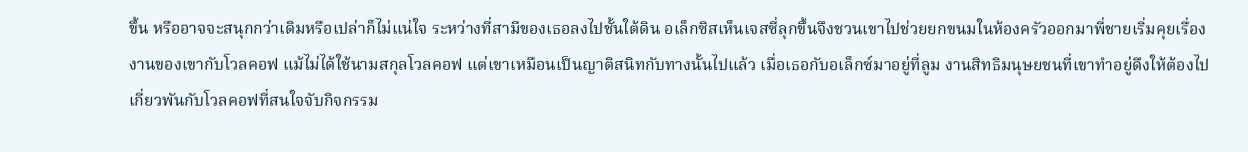ขึ้น หรืออาจจะสนุกกว่าเดิมหรือเปล่าก็ไม่แน่ใจ ระหว่างที่สามีของเธอลงไปชั้นใต้ดิน อเล็กซิสเห็นเจสซี่ลุกขึ้นจึงชวนเขาไปช่วยยกขนมในห้องครัวออกมาพี่ชายเริ่มคุยเรื่องงานของเขากับโวลคอฟ แม้ไม่ได้ใช้นามสกุลโวลคอฟ แต่เขาเหมือนเป็นญาติสนิทกับทางนั้นไปแล้ว เมื่อเธอกับอเล็กซ์มาอยู่ที่ลูม งานสิทธิมนุษยชนที่เขาทำอยู่ดึงให้ต้องไปเกี่ยวพันกับโวลคอฟที่สนใจจับกิจกรรม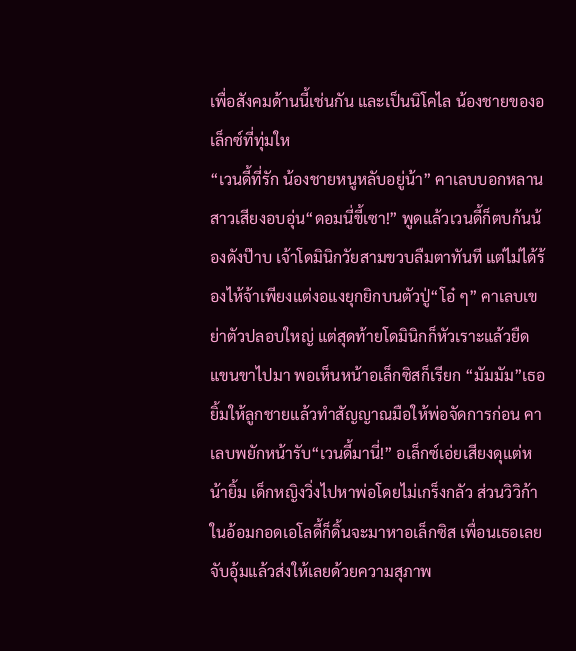เพื่อสังคมด้านนี้เช่นกัน และเป็นนิโคไล น้องชายของอเล็กซ์ที่ทุ่มให
“เวนดี้ที่รัก น้องชายหนูหลับอยู่น้า” คาเลบบอกหลานสาวเสียงอบอุ่น“ดอมนี่ขี้เซา!” พูดแล้วเวนดี้ก็ตบก้นน้องดังป๊าบ เจ้าโดมินิกวัยสามขวบลืมตาทันที แต่ไม่ได้ร้องไห้จ้าเพียงแต่งอแงยุกยิกบนตัวปู่“โอ๋ ๆ” คาเลบเขย่าตัวปลอบใหญ่ แต่สุดท้ายโดมินิกก็หัวเราะแล้วยืดแขนขาไปมา พอเห็นหน้าอเล็กซิสก็เรียก “มัมมัม”เธอยิ้มให้ลูกชายแล้วทำสัญญาณมือให้พ่อจัดการก่อน คาเลบพยักหน้ารับ“เวนดี้มานี่!” อเล็กซ์เอ่ยเสียงดุแต่หน้ายิ้ม เด็กหญิงวิ่งไปหาพ่อโดยไม่เกร็งกลัว ส่วนวิวิก้าในอ้อมกอดเอโลดี้ก็ดิ้นจะมาหาอเล็กซิส เพื่อนเธอเลยจับอุ้มแล้วส่งให้เลยด้วยความสุภาพ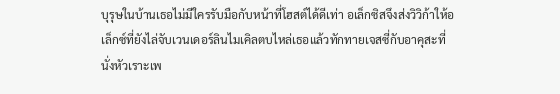บุรุษในบ้านเธอไม่มีใครรับมือกับหน้าที่โฮสต์ได้ดีเท่า อเล็กซิสจึงส่งวิวิก้าให้อเล็กซ์ที่ยังไล่จับเวนเดอร์ลินไมเคิลตบไหล่เธอแล้วทักทายเจสซี่กับอาคุสะที่นั่งหัวเราะเพ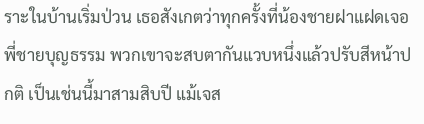ราะในบ้านเริ่มป่วน เธอสังเกตว่าทุกครั้งที่น้องชายฝาแฝดเจอพี่ชายบุญธรรม พวกเขาจะสบตากันแวบหนึ่งแล้วปรับสีหน้าปกติ เป็นเช่นนี้มาสามสิบปี แม้เจส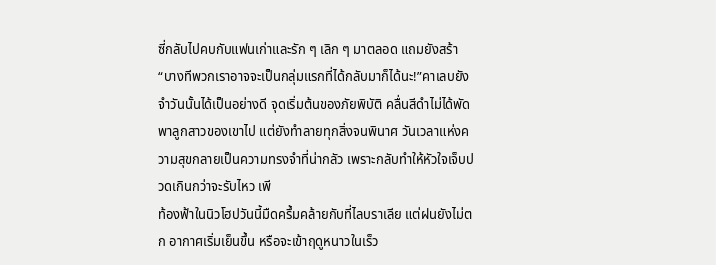ซี่กลับไปคบกับแฟนเก่าและรัก ๆ เลิก ๆ มาตลอด แถมยังสร้า
“บางทีพวกเราอาจจะเป็นกลุ่มแรกที่ได้กลับมาก็ได้นะ!”คาเลบยังจำวันนั้นได้เป็นอย่างดี จุดเริ่มต้นของภัยพิบัติ คลื่นสีดำไม่ได้พัดพาลูกสาวของเขาไป แต่ยังทำลายทุกสิ่งจนพินาศ วันเวลาแห่งความสุขกลายเป็นความทรงจำที่น่ากลัว เพราะกลับทำให้หัวใจเจ็บปวดเกินกว่าจะรับไหว เพี
ท้องฟ้าในนิวโฮปวันนี้มืดครึ้มคล้ายกับที่ไลบราเลีย แต่ฝนยังไม่ตก อากาศเริ่มเย็นขึ้น หรือจะเข้าฤดูหนาวในเร็ว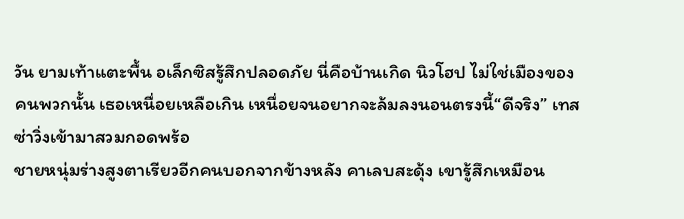วัน ยามเท้าแตะพื้น อเล็กซิสรู้สึกปลอดภัย นี่คือบ้านเกิด นิวโฮป ไม่ใช่เมืองของคนพวกนั้น เธอเหนื่อยเหลือเกิน เหนื่อยจนอยากจะล้มลงนอนตรงนี้“ดีจริง” เทสซ่าวิ่งเข้ามาสวมกอดพร้อ
ชายหนุ่มร่างสูงตาเรียวอีกคนบอกจากข้างหลัง คาเลบสะดุ้ง เขารู้สึกเหมือน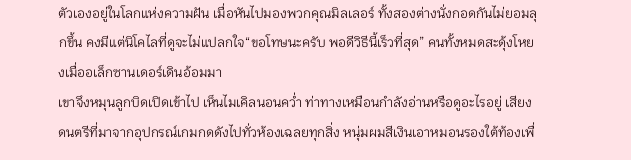ตัวเองอยู่ในโลกแห่งความฝัน เมื่อหันไปมองพวกคุณมิลเลอร์ ทั้งสองต่างนั่งกอดกันไม่ยอมลุกขึ้น คงมีแต่นิโคไลที่ดูจะไม่แปลกใจ“ขอโทษนะครับ พอดีวิธีนี้เร็วที่สุด” คนทั้งหมดสะดุ้งโหยงเมื่ออเล็กซานเดอร์เดินอ้อมมา
เขาจึงหมุนลูกบิดเปิดเข้าไป เห็นไมเคิลนอนคว่ำ ท่าทางเหมือนกำลังอ่านหรือดูอะไรอยู่ เสียงดนตรีที่มาจากอุปกรณ์เกมกดดังไปทั่วห้องเฉลยทุกสิ่ง หนุ่มผมสีเงินเอาหมอนรองใต้ท้องเพื่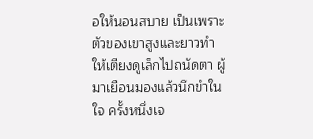อให้นอนสบาย เป็นเพราะตัวของเขาสูงและยาวทำให้เตียงดูเล็กไปถนัดตา ผู้มาเยือนมองแล้วนึกขำในใจ ครั้งหนึ่งเจ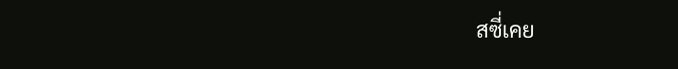สซี่เคย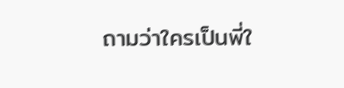ถามว่าใครเป็นพี่ใ